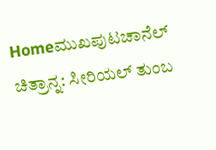Homeಮುಖಪುಟಚಾನೆಲ್ ಚಿತ್ರಾನ್ನ: ಸೀರಿಯಲ್ ತುಂಬ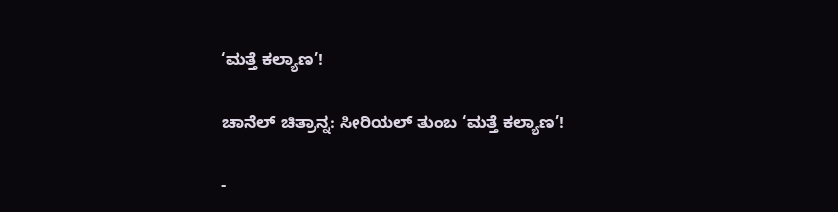‘ಮತ್ತೆ ಕಲ್ಯಾಣ’!

ಚಾನೆಲ್ ಚಿತ್ರಾನ್ನ: ಸೀರಿಯಲ್ ತುಂಬ ‘ಮತ್ತೆ ಕಲ್ಯಾಣ’!

-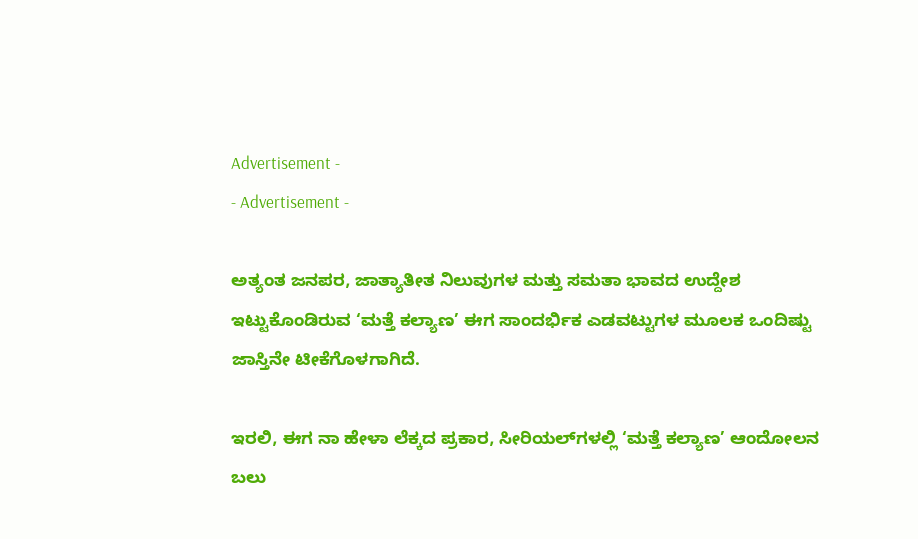Advertisement -
- Advertisement -

ಅತ್ಯಂತ ಜನಪರ, ಜಾತ್ಯಾತೀತ ನಿಲುವುಗಳ ಮತ್ತು ಸಮತಾ ಭಾವದ ಉದ್ದೇಶ ಇಟ್ಟುಕೊಂಡಿರುವ ‘ಮತ್ತೆ ಕಲ್ಯಾಣ’ ಈಗ ಸಾಂದರ್ಭಿಕ ಎಡವಟ್ಟುಗಳ ಮೂಲಕ ಒಂದಿಷ್ಟು ಜಾಸ್ತಿನೇ ಟೀಕೆಗೊಳಗಾಗಿದೆ.

ಇರಲಿ, ಈಗ ನಾ ಹೇಳಾ ಲೆಕ್ಕದ ಪ್ರಕಾರ, ಸೀರಿಯಲ್‍ಗಳಲ್ಲಿ ‘ಮತ್ತೆ ಕಲ್ಯಾಣ’ ಆಂದೋಲನ ಬಲು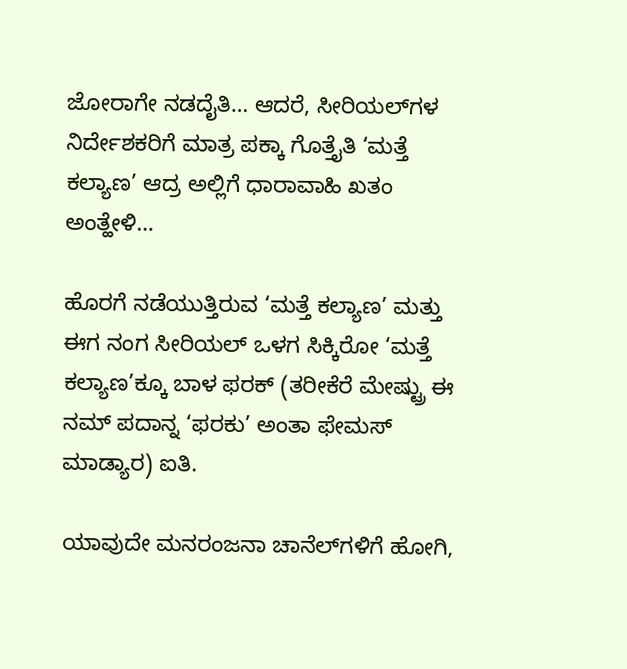ಜೋರಾಗೇ ನಡದೈತಿ… ಆದರೆ, ಸೀರಿಯಲ್‍ಗಳ ನಿರ್ದೇಶಕರಿಗೆ ಮಾತ್ರ ಪಕ್ಕಾ ಗೊತ್ತೈತಿ ‘ಮತ್ತೆ ಕಲ್ಯಾಣ’ ಆದ್ರ ಅಲ್ಲಿಗೆ ಧಾರಾವಾಹಿ ಖತಂ ಅಂತ್ಹೇಳಿ…

ಹೊರಗೆ ನಡೆಯುತ್ತಿರುವ ‘ಮತ್ತೆ ಕಲ್ಯಾಣ’ ಮತ್ತು ಈಗ ನಂಗ ಸೀರಿಯಲ್ ಒಳಗ ಸಿಕ್ಕಿರೋ ‘ಮತ್ತೆ ಕಲ್ಯಾಣ’ಕ್ಕೂ ಬಾಳ ಫರಕ್ (ತರೀಕೆರೆ ಮೇಷ್ಟ್ರು ಈ ನಮ್ ಪದಾನ್ನ ‘ಫರಕು’ ಅಂತಾ ಫೇಮಸ್ ಮಾಡ್ಯಾರ) ಐತಿ.

ಯಾವುದೇ ಮನರಂಜನಾ ಚಾನೆಲ್‍ಗಳಿಗೆ ಹೋಗಿ,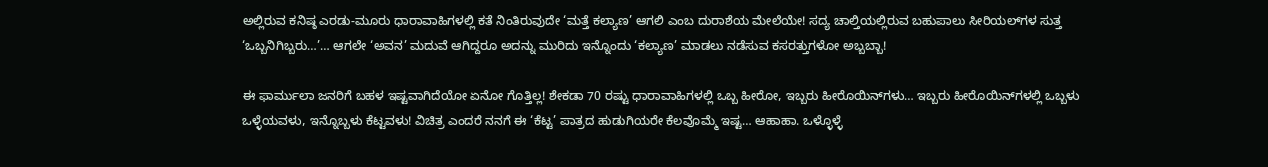ಅಲ್ಲಿರುವ ಕನಿಷ್ಠ ಎರಡು-ಮೂರು ಧಾರಾವಾಹಿಗಳಲ್ಲಿ ಕತೆ ನಿಂತಿರುವುದೇ ‘ಮತ್ತೆ ಕಲ್ಯಾಣ’ ಆಗಲಿ ಎಂಬ ದುರಾಶೆಯ ಮೇಲೆಯೇ! ಸದ್ಯ ಚಾಲ್ತಿಯಲ್ಲಿರುವ ಬಹುಪಾಲು ಸೀರಿಯಲ್‍ಗಳ ಸುತ್ತ ‘ಒಬ್ಬನಿಗಿಬ್ಬರು…’… ಆಗಲೇ ‘ಅವನ’ ಮದುವೆ ಆಗಿದ್ದರೂ ಅದನ್ನು ಮುರಿದು ಇನ್ನೊಂದು ‘ಕಲ್ಯಾಣ’ ಮಾಡಲು ನಡೆಸುವ ಕಸರತ್ತುಗಳೋ ಅಬ್ಬಬ್ಬಾ!

ಈ ಫಾರ್ಮುಲಾ ಜನರಿಗೆ ಬಹಳ ಇಷ್ಟವಾಗಿದೆಯೋ ಏನೋ ಗೊತ್ತಿಲ್ಲ! ಶೇಕಡಾ 70 ರಷ್ಟು ಧಾರಾವಾಹಿಗಳಲ್ಲಿ ಒಬ್ಬ ಹೀರೋ, ಇಬ್ಬರು ಹೀರೊಯಿನ್‍ಗಳು… ಇಬ್ಬರು ಹೀರೊಯಿನ್‍ಗಳಲ್ಲಿ ಒಬ್ಬಳು ಒಳ್ಳೆಯವಳು, ಇನ್ನೊಬ್ಬಳು ಕೆಟ್ಟವಳು! ವಿಚಿತ್ರ ಎಂದರೆ ನನಗೆ ಈ ‘ಕೆಟ್ಟ’ ಪಾತ್ರದ ಹುಡುಗಿಯರೇ ಕೆಲವೊಮ್ಮೆ ಇಷ್ಟ… ಆಹಾಹಾ. ಒಳ್ಳೊಳ್ಳೆ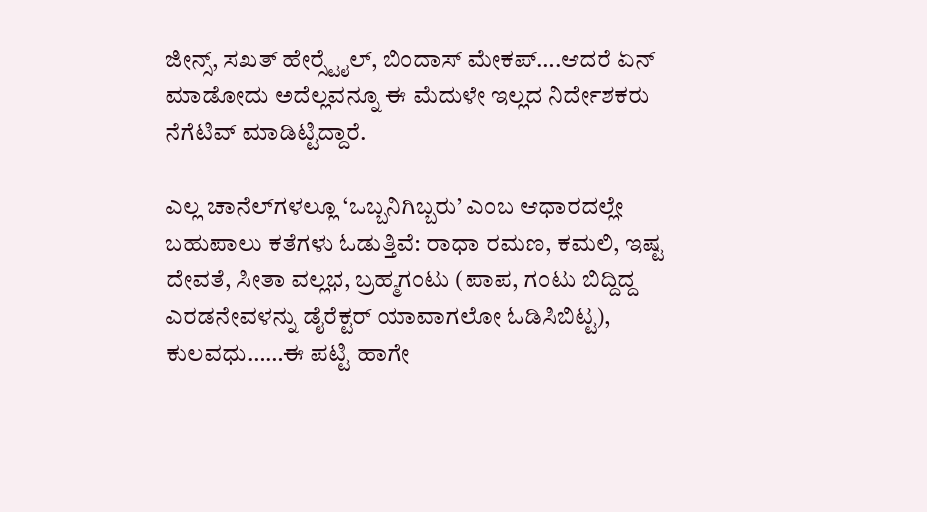ಜೀನ್ಸ್, ಸಖತ್ ಹೇರ್‍ಸ್ಟೈಲ್, ಬಿಂದಾಸ್ ಮೇಕಪ್….ಆದರೆ ಏನ್ ಮಾಡೋದು ಅದೆಲ್ಲವನ್ನೂ ಈ ಮೆದುಳೇ ಇಲ್ಲದ ನಿರ್ದೇಶಕರು ನೆಗೆಟಿವ್ ಮಾಡಿಟ್ಟಿದ್ದಾರೆ.

ಎಲ್ಲ ಚಾನೆಲ್‍ಗಳಲ್ಲೂ ‘ಒಬ್ಬನಿಗಿಬ್ಬರು’ ಎಂಬ ಆಧಾರದಲ್ಲೇ ಬಹುಪಾಲು ಕತೆಗಳು ಓಡುತ್ತಿವೆ: ರಾಧಾ ರಮಣ, ಕಮಲಿ, ಇಷ್ಟ ದೇವತೆ, ಸೀತಾ ವಲ್ಲಭ, ಬ್ರಹ್ಮಗಂಟು (ಪಾಪ, ಗಂಟು ಬಿದ್ದಿದ್ದ ಎರಡನೇವಳನ್ನು ಡೈರೆಕ್ಟರ್ ಯಾವಾಗಲೋ ಓಡಿಸಿಬಿಟ್ಟ), ಕುಲವಧು……ಈ ಪಟ್ಟಿ ಹಾಗೇ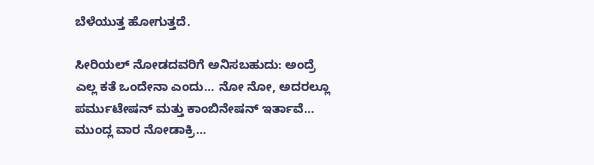ಬೆಳೆಯುತ್ತ ಹೋಗುತ್ತದೆ.

ಸೀರಿಯಲ್ ನೋಡದವರಿಗೆ ಅನಿಸಬಹುದು: ಅಂದ್ರೆ ಎಲ್ಲ ಕತೆ ಒಂದೇನಾ ಎಂದು… ನೋ ನೋ, ಅದರಲ್ಲೂ ಪರ್ಮುಟೇಷನ್ ಮತ್ತು ಕಾಂಬಿನೇಷನ್ ಇರ್ತಾವೆ… ಮುಂದ್ಲ ವಾರ ನೋಡಾಕ್ರಿ…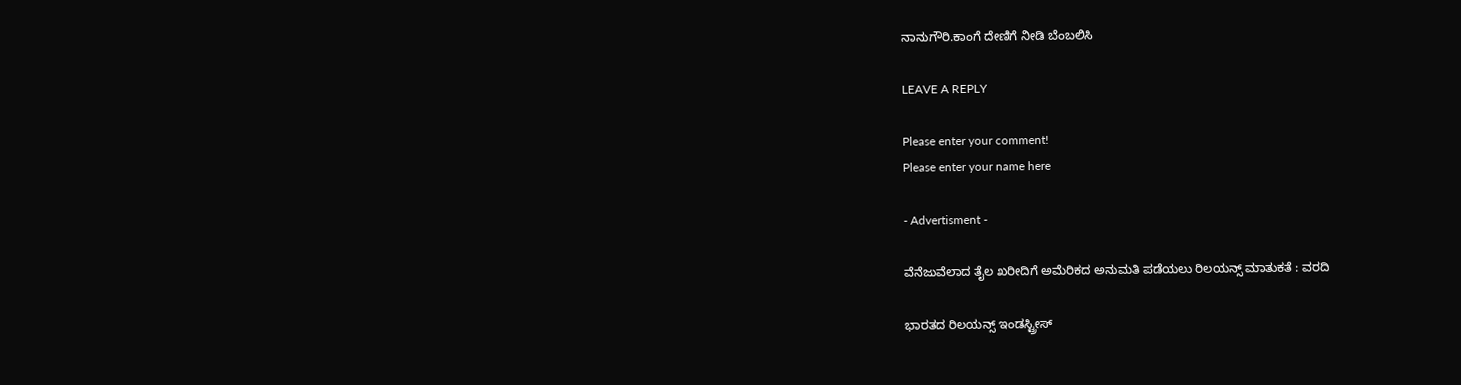ನಾನುಗೌರಿ.ಕಾಂಗೆ ದೇಣಿಗೆ ನೀಡಿ ಬೆಂಬಲಿಸಿ

LEAVE A REPLY

Please enter your comment!
Please enter your name here

- Advertisment -

ವೆನೆಜುವೆಲಾದ ತೈಲ ಖರೀದಿಗೆ ಅಮೆರಿಕದ ಅನುಮತಿ ಪಡೆಯಲು ರಿಲಯನ್ಸ್ ಮಾತುಕತೆ : ವರದಿ

ಭಾರತದ ರಿಲಯನ್ಸ್ ಇಂಡಸ್ಟ್ರೀಸ್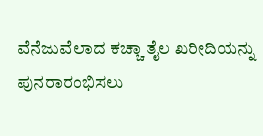ವೆನೆಜುವೆಲಾದ ಕಚ್ಚಾ ತೈಲ ಖರೀದಿಯನ್ನು ಪುನರಾರಂಭಿಸಲು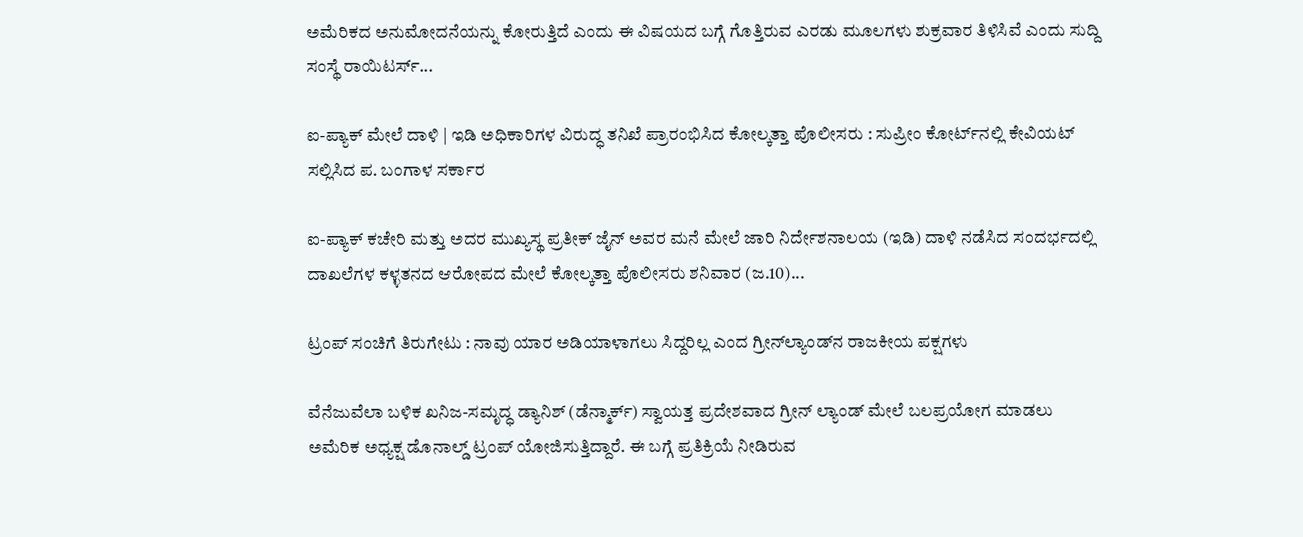ಅಮೆರಿಕದ ಅನುಮೋದನೆಯನ್ನು ಕೋರುತ್ತಿದೆ ಎಂದು ಈ ವಿಷಯದ ಬಗ್ಗೆ ಗೊತ್ತಿರುವ ಎರಡು ಮೂಲಗಳು ಶುಕ್ರವಾರ ತಿಳಿಸಿವೆ ಎಂದು ಸುದ್ದಿ ಸಂಸ್ಥೆ ರಾಯಿಟರ್ಸ್...

ಐ-ಪ್ಯಾಕ್‌ ಮೇಲೆ ದಾಳಿ | ಇಡಿ ಅಧಿಕಾರಿಗಳ ವಿರುದ್ಧ ತನಿಖೆ ಪ್ರಾರಂಭಿಸಿದ ಕೋಲ್ಕತ್ತಾ ಪೊಲೀಸರು : ಸುಪ್ರೀಂ ಕೋರ್ಟ್‌ನಲ್ಲಿ ಕೇವಿಯಟ್ ಸಲ್ಲಿಸಿದ ಪ. ಬಂಗಾಳ ಸರ್ಕಾರ

ಐ-ಪ್ಯಾಕ್ ಕಚೇರಿ ಮತ್ತು ಅದರ ಮುಖ್ಯಸ್ಥ ಪ್ರತೀಕ್ ಜೈನ್ ಅವರ ಮನೆ ಮೇಲೆ ಜಾರಿ ನಿರ್ದೇಶನಾಲಯ (ಇಡಿ) ದಾಳಿ ನಡೆಸಿದ ಸಂದರ್ಭದಲ್ಲಿ ದಾಖಲೆಗಳ ಕಳ್ಳತನದ ಆರೋಪದ ಮೇಲೆ ಕೋಲ್ಕತ್ತಾ ಪೊಲೀಸರು ಶನಿವಾರ (ಜ.10)...

ಟ್ರಂಪ್ ಸಂಚಿಗೆ ತಿರುಗೇಟು : ನಾವು ಯಾರ ಅಡಿಯಾಳಾಗಲು ಸಿದ್ದರಿಲ್ಲ ಎಂದ ಗ್ರೀನ್‌ಲ್ಯಾಂಡ್‌ನ ರಾಜಕೀಯ ಪಕ್ಷಗಳು

ವೆನೆಜುವೆಲಾ ಬಳಿಕ ಖನಿಜ-ಸಮೃದ್ಧ ಡ್ಯಾನಿಶ್ (ಡೆನ್ಮಾರ್ಕ್‌) ಸ್ವಾಯತ್ತ ಪ್ರದೇಶವಾದ ಗ್ರೀನ್‌ ಲ್ಯಾಂಡ್‌ ಮೇಲೆ ಬಲಪ್ರಯೋಗ ಮಾಡಲು ಅಮೆರಿಕ ಅಧ್ಯಕ್ಷ ಡೊನಾಲ್ಡ್ ಟ್ರಂಪ್ ಯೋಜಿಸುತ್ತಿದ್ದಾರೆ. ಈ ಬಗ್ಗೆ ಪ್ರತಿಕ್ರಿಯೆ ನೀಡಿರುವ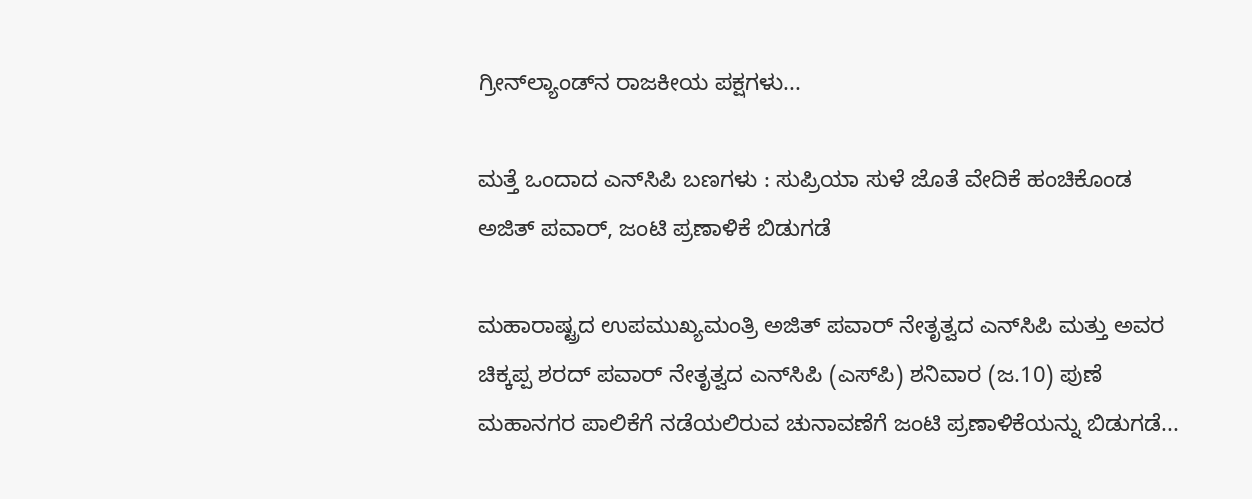ಗ್ರೀನ್‌ಲ್ಯಾಂಡ್‌ನ ರಾಜಕೀಯ ಪಕ್ಷಗಳು...

ಮತ್ತೆ ಒಂದಾದ ಎನ್‌ಸಿಪಿ ಬಣಗಳು : ಸುಪ್ರಿಯಾ ಸುಳೆ ಜೊತೆ ವೇದಿಕೆ ಹಂಚಿಕೊಂಡ ಅಜಿತ್ ಪವಾರ್, ಜಂಟಿ ಪ್ರಣಾಳಿಕೆ ಬಿಡುಗಡೆ

ಮಹಾರಾಷ್ಟ್ರದ ಉಪಮುಖ್ಯಮಂತ್ರಿ ಅಜಿತ್ ಪವಾರ್ ನೇತೃತ್ವದ ಎನ್‌ಸಿಪಿ ಮತ್ತು ಅವರ ಚಿಕ್ಕಪ್ಪ ಶರದ್ ಪವಾರ್ ನೇತೃತ್ವದ ಎನ್‌ಸಿಪಿ (ಎಸ್‌ಪಿ) ಶನಿವಾರ (ಜ.10) ಪುಣೆ ಮಹಾನಗರ ಪಾಲಿಕೆಗೆ ನಡೆಯಲಿರುವ ಚುನಾವಣೆಗೆ ಜಂಟಿ ಪ್ರಣಾಳಿಕೆಯನ್ನು ಬಿಡುಗಡೆ...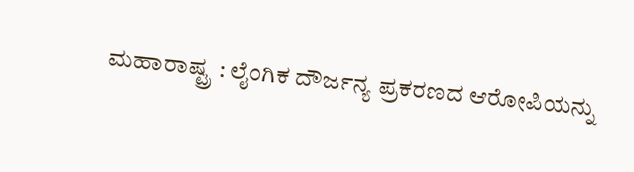ಮಹಾರಾಷ್ಟ್ರ : ಲೈಂಗಿಕ ದೌರ್ಜನ್ಯ ಪ್ರಕರಣದ ಆರೋಪಿಯನ್ನು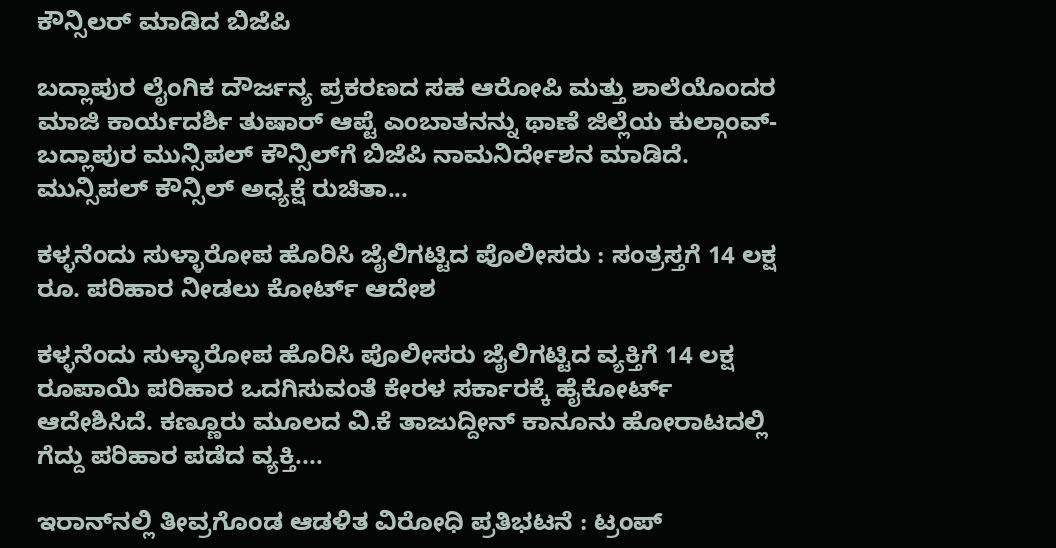ಕೌನ್ಸಿಲರ್ ಮಾಡಿದ ಬಿಜೆಪಿ

ಬದ್ಲಾಪುರ ಲೈಂಗಿಕ ದೌರ್ಜನ್ಯ ಪ್ರಕರಣದ ಸಹ ಆರೋಪಿ ಮತ್ತು ಶಾಲೆಯೊಂದರ ಮಾಜಿ ಕಾರ್ಯದರ್ಶಿ ತುಷಾರ್ ಆಪ್ಟೆ ಎಂಬಾತನನ್ನು ಥಾಣೆ ಜಿಲ್ಲೆಯ ಕುಲ್ಗಾಂವ್-ಬದ್ಲಾಪುರ ಮುನ್ಸಿಪಲ್ ಕೌನ್ಸಿಲ್‌ಗೆ ಬಿಜೆಪಿ ನಾಮನಿರ್ದೇಶನ ಮಾಡಿದೆ. ಮುನ್ಸಿಪಲ್ ಕೌನ್ಸಿಲ್ ಅಧ್ಯಕ್ಷೆ ರುಚಿತಾ...

ಕಳ್ಳನೆಂದು ಸುಳ್ಳಾರೋಪ ಹೊರಿಸಿ ಜೈಲಿಗಟ್ಟಿದ ಪೊಲೀಸರು : ಸಂತ್ರಸ್ತಗೆ 14 ಲಕ್ಷ ರೂ. ಪರಿಹಾರ ನೀಡಲು ಕೋರ್ಟ್ ಆದೇಶ

ಕಳ್ಳನೆಂದು ಸುಳ್ಳಾರೋಪ ಹೊರಿಸಿ ಪೊಲೀಸರು ಜೈಲಿಗಟ್ಟಿದ ವ್ಯಕ್ತಿಗೆ 14 ಲಕ್ಷ ರೂಪಾಯಿ ಪರಿಹಾರ ಒದಗಿಸುವಂತೆ ಕೇರಳ ಸರ್ಕಾರಕ್ಕೆ ಹೈಕೋರ್ಟ್ ಆದೇಶಿಸಿದೆ. ಕಣ್ಣೂರು ಮೂಲದ ವಿ.ಕೆ ತಾಜುದ್ದೀನ್ ಕಾನೂನು ಹೋರಾಟದಲ್ಲಿ ಗೆದ್ದು ಪರಿಹಾರ ಪಡೆದ ವ್ಯಕ್ತಿ....

ಇರಾನ್‌ನಲ್ಲಿ ತೀವ್ರಗೊಂಡ ಆಡಳಿತ ವಿರೋಧಿ ಪ್ರತಿಭಟನೆ : ಟ್ರಂಪ್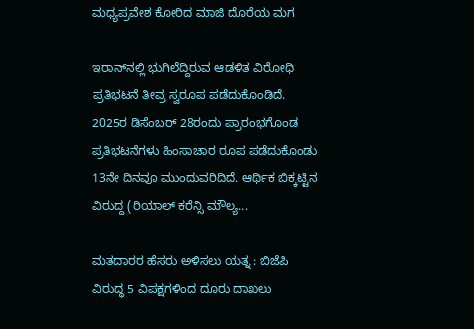ಮಧ್ಯಪ್ರವೇಶ ಕೋರಿದ ಮಾಜಿ ದೊರೆಯ ಮಗ

ಇರಾನ್‌ನಲ್ಲಿ ಭುಗಿಲೆದ್ದಿರುವ ಆಡಳಿತ ವಿರೋಧಿ ಪ್ರತಿಭಟನೆ ತೀವ್ರ ಸ್ವರೂಪ ಪಡೆದುಕೊಂಡಿದೆ. 2025ರ ಡಿಸೆಂಬರ್ 28ರಂದು ಪ್ರಾರಂಭಗೊಂಡ ಪ್ರತಿಭಟನೆಗಳು ಹಿಂಸಾಚಾರ ರೂಪ ಪಡೆದುಕೊಂಡು 13ನೇ ದಿನವೂ ಮುಂದುವರಿದಿದೆ. ಆರ್ಥಿಕ ಬಿಕ್ಕಟ್ಟಿನ ವಿರುದ್ದ (ರಿಯಾಲ್ ಕರೆನ್ಸಿ ಮೌಲ್ಯ...

ಮತದಾರರ ಹೆಸರು ಅಳಿಸಲು ಯತ್ನ : ಬಿಜೆಪಿ ವಿರುದ್ಧ 5 ವಿಪಕ್ಷಗಳಿಂದ ದೂರು ದಾಖಲು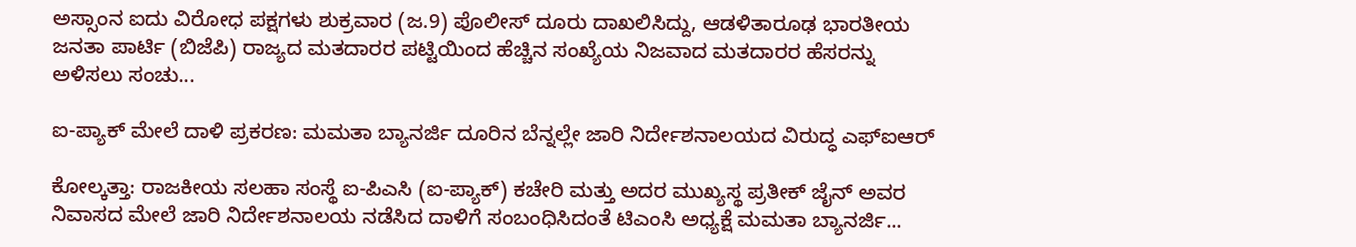ಅಸ್ಸಾಂನ ಐದು ವಿರೋಧ ಪಕ್ಷಗಳು ಶುಕ್ರವಾರ (ಜ.9) ಪೊಲೀಸ್ ದೂರು ದಾಖಲಿಸಿದ್ದು, ಆಡಳಿತಾರೂಢ ಭಾರತೀಯ ಜನತಾ ಪಾರ್ಟಿ (ಬಿಜೆಪಿ) ರಾಜ್ಯದ ಮತದಾರರ ಪಟ್ಟಿಯಿಂದ ಹೆಚ್ಚಿನ ಸಂಖ್ಯೆಯ ನಿಜವಾದ ಮತದಾರರ ಹೆಸರನ್ನು ಅಳಿಸಲು ಸಂಚು...

ಐ-ಪ್ಯಾಕ್ ಮೇಲೆ ದಾಳಿ ಪ್ರಕರಣ: ಮಮತಾ ಬ್ಯಾನರ್ಜಿ ದೂರಿನ ಬೆನ್ನಲ್ಲೇ ಜಾರಿ ನಿರ್ದೇಶನಾಲಯದ ವಿರುದ್ಧ ಎಫ್‌ಐಆರ್

ಕೋಲ್ಕತ್ತಾ: ರಾಜಕೀಯ ಸಲಹಾ ಸಂಸ್ಥೆ ಐ-ಪಿಎಸಿ (ಐ-ಪ್ಯಾಕ್) ಕಚೇರಿ ಮತ್ತು ಅದರ ಮುಖ್ಯಸ್ಥ ಪ್ರತೀಕ್ ಜೈನ್ ಅವರ ನಿವಾಸದ ಮೇಲೆ ಜಾರಿ ನಿರ್ದೇಶನಾಲಯ ನಡೆಸಿದ ದಾಳಿಗೆ ಸಂಬಂಧಿಸಿದಂತೆ ಟಿಎಂಸಿ ಅಧ್ಯಕ್ಷೆ ಮಮತಾ ಬ್ಯಾನರ್ಜಿ...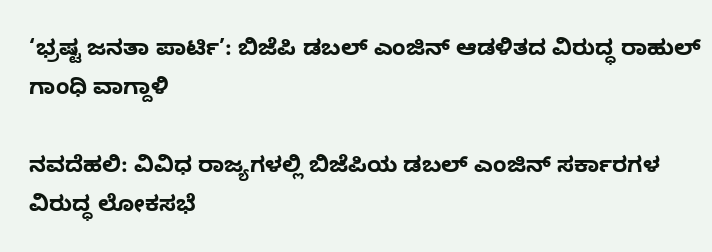‘ಭ್ರಷ್ಟ ಜನತಾ ಪಾರ್ಟಿ’: ಬಿಜೆಪಿ ಡಬಲ್ ಎಂಜಿನ್ ಆಡಳಿತದ ವಿರುದ್ಧ ರಾಹುಲ್ ಗಾಂಧಿ ವಾಗ್ದಾಳಿ

ನವದೆಹಲಿ: ವಿವಿಧ ರಾಜ್ಯಗಳಲ್ಲಿ ಬಿಜೆಪಿಯ ಡಬಲ್ ಎಂಜಿನ್ ಸರ್ಕಾರಗಳ ವಿರುದ್ಧ ಲೋಕಸಭೆ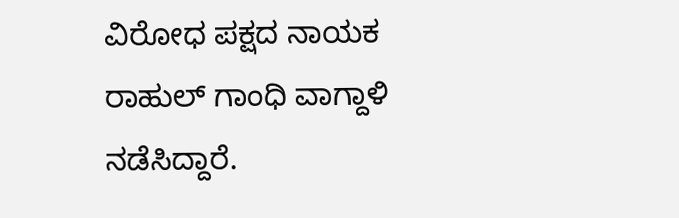ವಿರೋಧ ಪಕ್ಷದ ನಾಯಕ ರಾಹುಲ್ ಗಾಂಧಿ ವಾಗ್ದಾಳಿ ನಡೆಸಿದ್ದಾರೆ.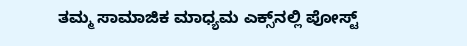ತಮ್ಮ ಸಾಮಾಜಿಕ ಮಾಧ್ಯಮ ಎಕ್ಸ್‌ನಲ್ಲಿ ಪೋಸ್ಟ್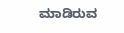ಮಾಡಿರುವ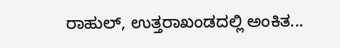ರಾಹುಲ್, ಉತ್ತರಾಖಂಡದಲ್ಲಿ ಅಂಕಿತ...